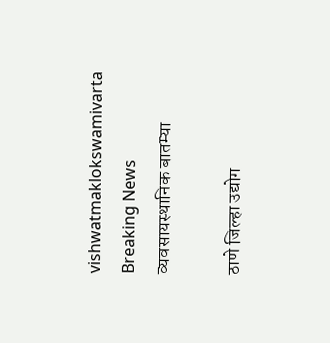vishwatmaklokswamivarta
Breaking News
व्यवसायस्थानिक बातम्या

ठाणे जिल्हा उद्योग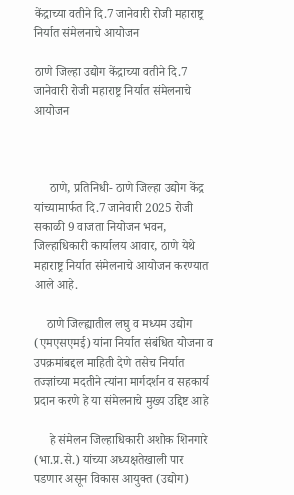केंद्राच्या वतीने दि.7 जानेवारी रोजी महाराष्ट्र निर्यात संमेलनाचे आयोजन

ठाणे जिल्हा उद्योग केंद्राच्या वतीने दि.7 जानेवारी रोजी महाराष्ट्र निर्यात संमेलनाचे आयोजन



     ठाणे, प्रतिनिधी- ठाणे जिल्हा उद्योग केंद्र यांच्यामार्फत दि.7 जानेवारी 2025 रोजी सकाळी 9 वाजता नियोजन भवन, जिल्हाधिकारी कार्यालय आवार, ठाणे येथे महाराष्ट्र निर्यात संमेलनाचे आयोजन करण्यात आले आहे.

    ठाणे जिल्ह्यातील लघु व मध्यम उद्योग (एमएसएमई) यांना निर्यात संबंधित योजना व उपक्रमांबद्दल माहिती देणे तसेच निर्यात तज्ज्ञांच्या मदतीने त्यांना मार्गदर्शन व सहकार्य प्रदान करणे हे या संमेलनाचे मुख्य उद्दिष्ट आहे

     हे संमेलन जिल्हाधिकारी अशोक शिनगारे (भा.प्र.से.) यांच्या अध्यक्षतेखाली पार पडणार असून विकास आयुक्त (उद्योग)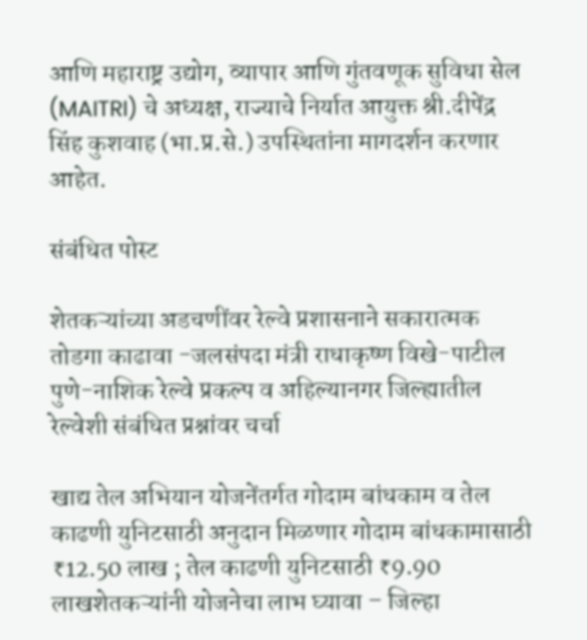आणि महाराष्ट्र उद्योग, व्यापार आणि गुंतवणूक सुविधा सेल (MAITRI) चे अध्यक्ष, राज्याचे निर्यात आयुक्त श्री.दीपेंद्र सिंह कुशवाह (भा.प्र.से.) उपस्थितांना मागदर्शन करणार आहेत.

संबंधित पोस्ट

शेतकऱ्यांच्या अडचणींवर रेल्वे प्रशासनाने सकारात्मक तोडगा काढावा -जलसंपदा मंत्री राधाकृष्ण विखे-पाटील पुणे-नाशिक रेल्वे प्रकल्प व अहिल्यानगर जिल्ह्यातील रेल्वेशी संबंधित प्रश्नांवर चर्चा

खाद्य तेल अभियान योजनेंतर्गत गोदाम बांधकाम व तेल काढणी युनिटसाठी अनुदान मिळणार गोदाम बांधकामासाठी ₹12.50 लाख ; तेल काढणी युनिटसाठी ₹9.90 लाखशेतकऱ्यांनी योजनेचा लाभ घ्यावा – जिल्हा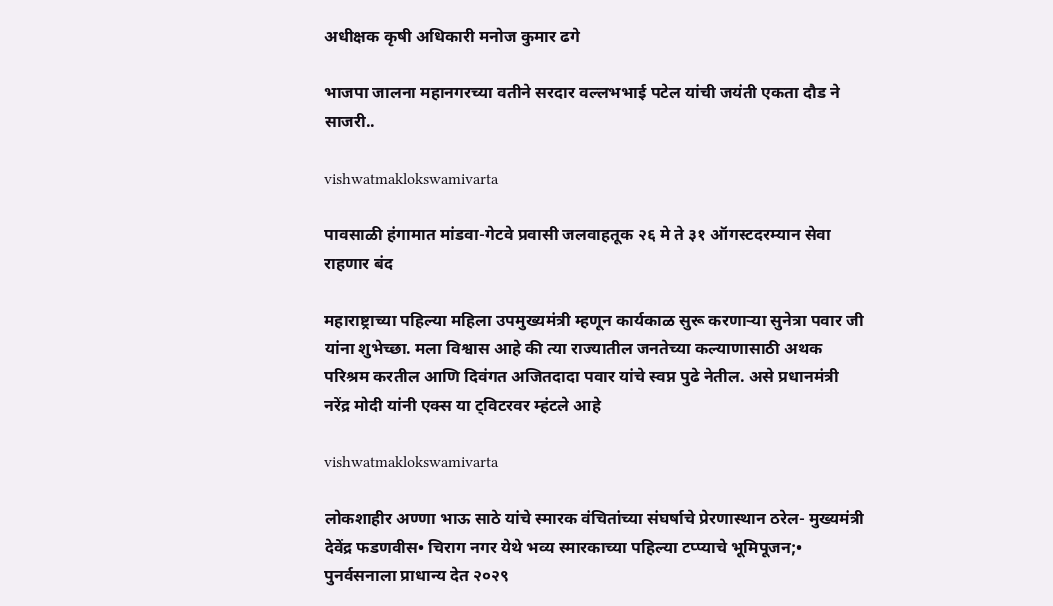अधीक्षक कृषी अधिकारी मनोज कुमार ढगे

भाजपा जालना महानगरच्या वतीने सरदार वल्लभभाई पटेल यांची जयंती एकता दौड ने साजरी..

vishwatmaklokswamivarta

पावसाळी हंगामात मांडवा-गेटवे प्रवासी जलवाहतूक २६ मे ते ३१ ऑगस्टदरम्यान सेवा राहणार बंद

महाराष्ट्राच्या पहिल्या महिला उपमुख्यमंत्री म्हणून कार्यकाळ सुरू करणाऱ्या सुनेत्रा पवार जी यांना शुभेच्छा. मला विश्वास आहे की त्या राज्यातील जनतेच्या कल्याणासाठी अथक परिश्रम करतील आणि दिवंगत अजितदादा पवार यांचे स्वप्न पुढे नेतील. असे प्रधानमंत्री नरेंद्र मोदी यांनी एक्स या ट्विटरवर म्हंटले आहे

vishwatmaklokswamivarta

लोकशाहीर अण्णा भाऊ साठे यांचे स्मारक वंचितांच्या संघर्षाचे प्रेरणास्थान ठरेल- मुख्यमंत्री देवेंद्र फडणवीस• चिराग नगर येथे भव्य स्मारकाच्या पहिल्या टप्प्याचे भूमिपूजन;• पुनर्वसनाला प्राधान्य देत २०२९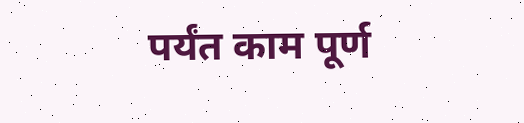पर्यंत काम पूर्ण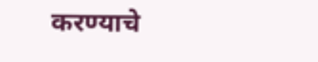करण्याचे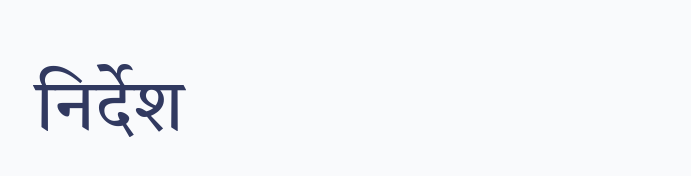निर्देश